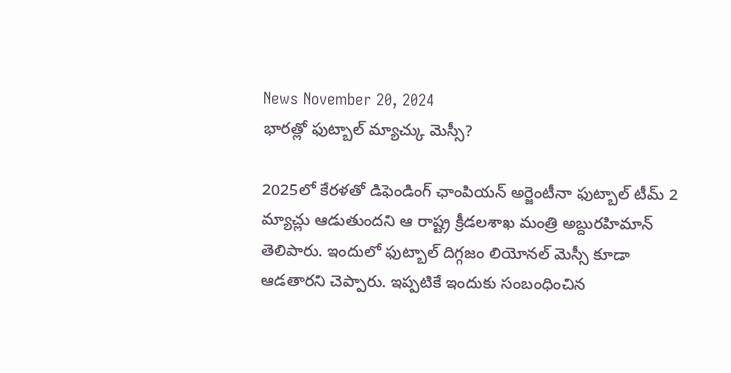News November 20, 2024
భారత్లో ఫుట్బాల్ మ్యాచ్కు మెస్సీ?

2025లో కేరళతో డిఫెండింగ్ ఛాంపియన్ అర్జెంటీనా ఫుట్బాల్ టీమ్ 2 మ్యాచ్లు ఆడుతుందని ఆ రాష్ట్ర క్రీడలశాఖ మంత్రి అబ్దురహిమాన్ తెలిపారు. ఇందులో ఫుట్బాల్ దిగ్గజం లియోనల్ మెస్సీ కూడా ఆడతారని చెప్పారు. ఇప్పటికే ఇందుకు సంబంధించిన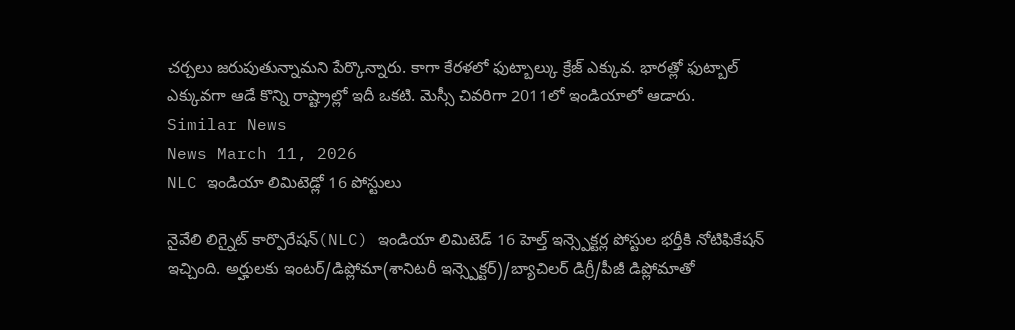చర్చలు జరుపుతున్నామని పేర్కొన్నారు. కాగా కేరళలో ఫుట్బాల్కు క్రేజ్ ఎక్కువ. భారత్లో ఫుట్బాల్ ఎక్కువగా ఆడే కొన్ని రాష్ట్రాల్లో ఇదీ ఒకటి. మెస్సీ చివరిగా 2011లో ఇండియాలో ఆడారు.
Similar News
News March 11, 2026
NLC ఇండియా లిమిటెడ్లో 16 పోస్టులు

నైవేలి లిగ్నైట్ కార్పొరేషన్(NLC) ఇండియా లిమిటెడ్ 16 హెల్త్ ఇన్స్పెక్టర్ల పోస్టుల భర్తీకి నోటిఫికేషన్ ఇచ్చింది. అర్హులకు ఇంటర్/డిప్లోమా(శానిటరీ ఇన్స్పెక్టర్)/బ్యాచిలర్ డిగ్రీ/పీజీ డిప్లోమాతో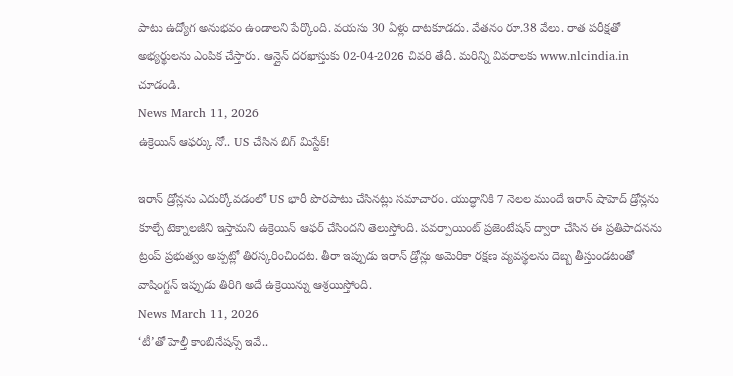పాటు ఉద్యోగ అనుభవం ఉండాలని పేర్కొంది. వయసు 30 ఏళ్లు దాటకూడదు. వేతనం రూ.38 వేలు. రాత పరీక్షతో అభ్యర్థులను ఎంపిక చేస్తారు. ఆన్లైన్ దరఖాస్తుకు 02-04-2026 చివరి తేదీ. మరిన్ని వివరాలకు www.nlcindia.in చూడండి.
News March 11, 2026
ఉక్రెయిన్ ఆఫర్కు నో.. US చేసిన బిగ్ మిస్టేక్!

ఇరాన్ డ్రోన్లను ఎదుర్కోవడంలో US భారీ పొరపాటు చేసినట్లు సమాచారం. యుద్ధానికి 7 నెలల ముందే ఇరాన్ షాహెద్ డ్రోన్లను కూల్చే టెక్నాలజీని ఇస్తామని ఉక్రెయిన్ ఆఫర్ చేసిందని తెలుస్తోంది. పవర్పాయింట్ ప్రజెంటేషన్ ద్వారా చేసిన ఈ ప్రతిపాదనను ట్రంప్ ప్రభుత్వం అప్పట్లో తిరస్కరించిందట. తీరా ఇప్పుడు ఇరాన్ డ్రోన్లు అమెరికా రక్షణ వ్యవస్థలను దెబ్బ తీస్తుండటంతో వాషింగ్టన్ ఇప్పుడు తిరిగి అదే ఉక్రెయిన్ను ఆశ్రయిస్తోంది.
News March 11, 2026
‘టీ’తో హెల్తీ కాంబినేషన్స్ ఇవే..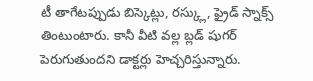టీ తాగేటప్పుడు బిస్కెట్లు, రస్క్లు, ఫ్రైడ్ స్నాక్స్ తింటుంటారు. కానీ వీటి వల్ల బ్లడ్ షుగర్ పెరుగుతుందని డాక్టర్లు హెచ్చరిస్తున్నారు.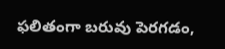ఫలితంగా బరువు పెరగడం,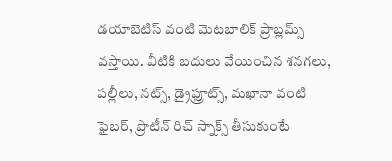డయాబెటిస్ వంటి మెటబాలిక్ ప్రాబ్లమ్స్ వస్తాయి. వీటికి బదులు వేయించిన శనగలు, పల్లీలు, నట్స్, డ్రైఫ్రూట్స్, మఖానా వంటి ఫైబర్, ప్రొటీన్ రిచ్ స్నాక్స్ తీసుకుంటే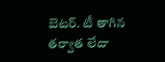బెటర్. టీ తాగిన తర్వాత లేదా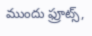ముందు ఫ్రూట్స్,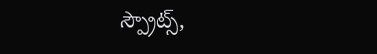స్ప్రౌట్స్,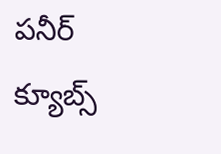పనీర్ క్యూబ్స్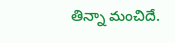తిన్నా మంచిదే.